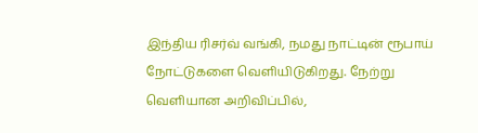இந்திய ரிசர்வ் வங்கி, நமது நாட்டின் ரூபாய் நோட்டுகளை வெளியிடுகிறது. நேற்று வெளியான அறிவிப்பில்,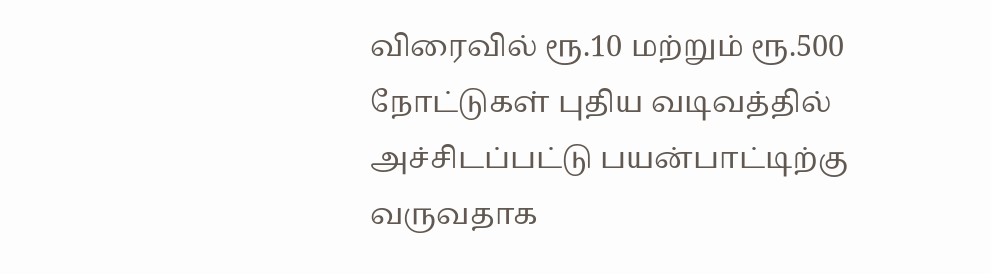விரைவில் ரூ.10 மற்றும் ரூ.500 நோட்டுகள் புதிய வடிவத்தில் அச்சிடப்பட்டு பயன்பாட்டிற்கு வருவதாக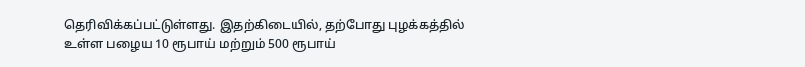தெரிவிக்கப்பட்டுள்ளது. இதற்கிடையில், தற்போது புழக்கத்தில் உள்ள பழைய 10 ரூபாய் மற்றும் 500 ரூபாய்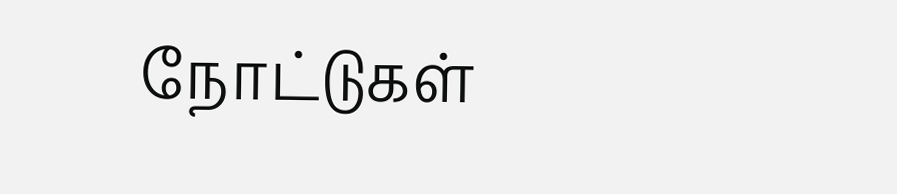நோட்டுகள்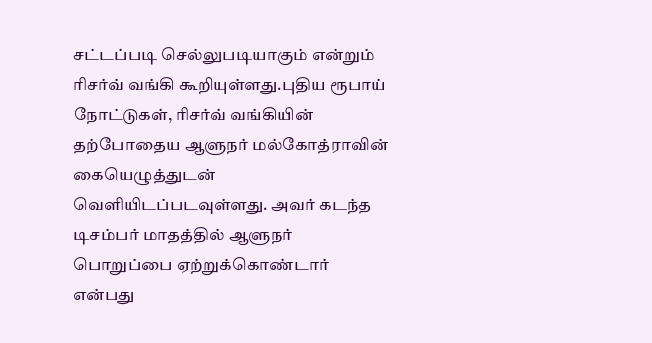சட்டப்படி செல்லுபடியாகும் என்றும் ரிசர்வ் வங்கி கூறியுள்ளது.புதிய ரூபாய் நோட்டுகள், ரிசர்வ் வங்கியின் தற்போதைய ஆளுநர் மல்கோத்ராவின் கையெழுத்துடன் வெளியிடப்படவுள்ளது. அவர் கடந்த டிசம்பர் மாதத்தில் ஆளுநர் பொறுப்பை ஏற்றுக்கொண்டார் என்பது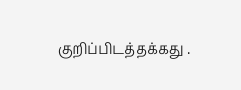குறிப்பிடத்தக்கது .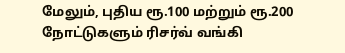மேலும், புதிய ரூ.100 மற்றும் ரூ.200 நோட்டுகளும் ரிசர்வ் வங்கி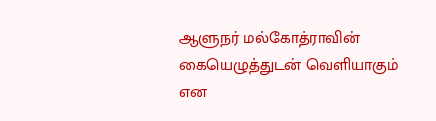ஆளுநர் மல்கோத்ராவின் கையெழுத்துடன் வெளியாகும் என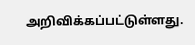அறிவிக்கப்பட்டுள்ளது.